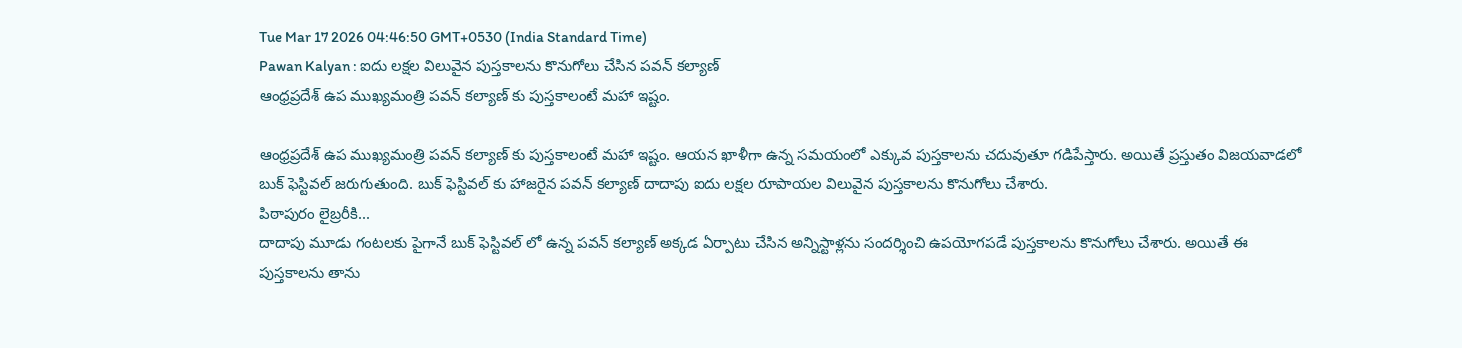Tue Mar 17 2026 04:46:50 GMT+0530 (India Standard Time)
Pawan Kalyan : ఐదు లక్షల విలువైన పుస్తకాలను కొనుగోలు చేసిన పవన్ కల్యాణ్
ఆంధ్రప్రదేశ్ ఉప ముఖ్యమంత్రి పవన్ కల్యాణ్ కు పుస్తకాలంటే మహా ఇష్టం.

ఆంధ్రప్రదేశ్ ఉప ముఖ్యమంత్రి పవన్ కల్యాణ్ కు పుస్తకాలంటే మహా ఇష్టం. ఆయన ఖాళీగా ఉన్న సమయంలో ఎక్కువ పుస్తకాలను చదువుతూ గడిపేస్తారు. అయితే ప్రస్తుతం విజయవాడలో బుక్ ఫెస్టివల్ జరుగుతుంది. బుక్ ఫెస్టివల్ కు హాజరైన పవన్ కల్యాణ్ దాదాపు ఐదు లక్షల రూపాయల విలువైన పుస్తకాలను కొనుగోలు చేశారు.
పిఠాపురం లైబ్రరీకి...
దాదాపు మూడు గంటలకు పైగానే బుక్ ఫెస్టివల్ లో ఉన్న పవన్ కల్యాణ్ అక్కడ ఏర్పాటు చేసిన అన్నిస్టాళ్లను సందర్శించి ఉపయోగపడే పుస్తకాలను కొనుగోలు చేశారు. అయితే ఈ పుస్తకాలను తాను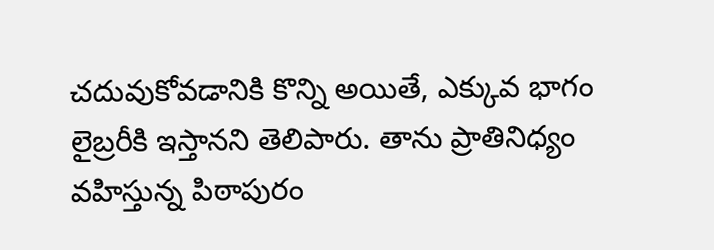చదువుకోవడానికి కొన్ని అయితే, ఎక్కువ భాగం లైబ్రరీకి ఇస్తానని తెలిపారు. తాను ప్రాతినిధ్యం వహిస్తున్న పిఠాపురం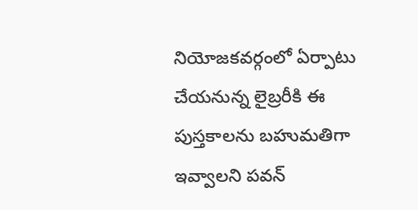నియోజకవర్గంలో ఏర్పాటు చేయనున్న లైబ్రరీకి ఈ పుస్తకాలను బహుమతిగా ఇవ్వాలని పవన్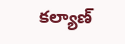కల్యాణ్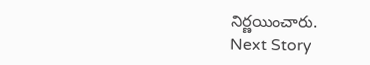నిర్ణయించారు.
Next Story